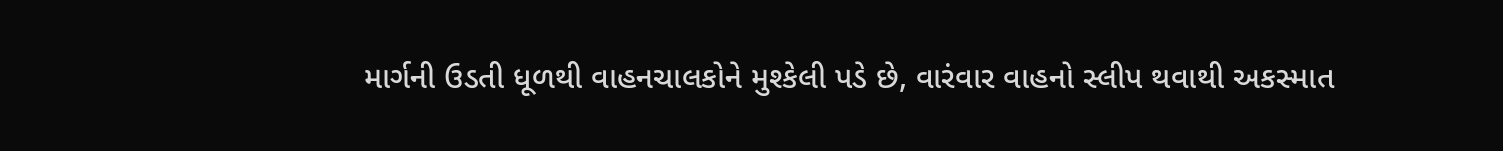માર્ગની ઉડતી ધૂળથી વાહનચાલકોને મુશ્કેલી પડે છે, વારંવાર વાહનો સ્લીપ થવાથી અકસ્માત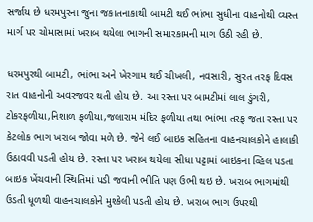સર્જાય છે ધરમપુરના જુના જકાતનાકાથી બામટી થઈ ભાંભા સુધીના વાહનોથી વ્યસ્ત માર્ગ પર ચોમાસામાં ખરાબ થયેલા ભાગની સમારકામની માગ ઉઠી રહી છે.

ધરમપુરથી બામટી, ભાંભા અને ખેરગામ થઈ ચીખલી, નવસારી, સુરત તરફ દિવસ રાત વાહનોની અવરજવર થતી હોય છે. આ રસ્તા પર બામટીમાં લાલ ડુંગરી, ટોકરફળીયા,નિશાળ ફળીયા,જલારામ મંદિર ફળીયા તથા ભાંભા તરફ જતા રસ્તા પર કેટલોક ભાગ ખરાબ જોવા મળે છે. જેને લઈ બાઇક સહિતના વાહનચાલકોને હાલાકી ઉઠાવવી પડતી હોય છે. રસ્તા પર ખરાબ થયેલા સીધા પટ્ટામાં બાઇકના વ્હિલ પડતા બાઇક ખેંચવાની સ્થિતિમાં પડી જવાની ભીતિ પણ ઉભી થઇ છે. ખરાબ ભાગમાંથી ઉડતી ધૂળથી વાહનચાલકોને મુશ્કેલી પડતી હોય છે. ખરાબ ભાગ ઉપરથી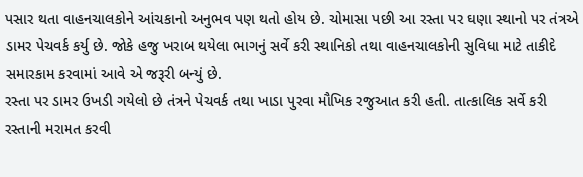પસાર થતા વાહનચાલકોને આંચકાનો અનુભવ પણ થતો હોય છે. ચોમાસા પછી આ રસ્તા પર ઘણા સ્થાનો પર તંત્રએ ડામર પેચવર્ક કર્યુ છે. જોકે હજુ ખરાબ થયેલા ભાગનું સર્વે કરી સ્થાનિકો તથા વાહનચાલકોની સુવિધા માટે તાકીદે સમારકામ કરવામાં આવે એ જરૂરી બન્યું છે.
રસ્તા પર ડામર ઉખડી ગયેલો છે તંત્રને પેચવર્ક તથા ખાડા પુરવા મૌખિક રજુઆત કરી હતી. તાત્કાલિક સર્વે કરી રસ્તાની મરામત કરવી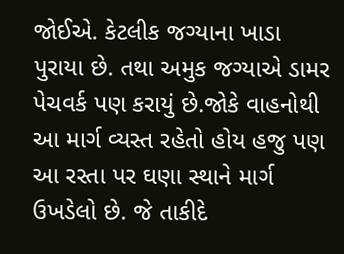જોઈએ. કેટલીક જગ્યાના ખાડા પુરાયા છે. તથા અમુક જગ્યાએ ડામર પેચવર્ક પણ કરાયું છે.જોકે વાહનોથી આ માર્ગ વ્યસ્ત રહેતો હોય હજુ પણ આ રસ્તા પર ઘણા સ્થાને માર્ગ ઉખડેલો છે. જે તાકીદે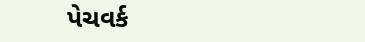પેચવર્ક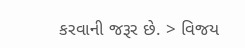કરવાની જરૂર છે. > વિજય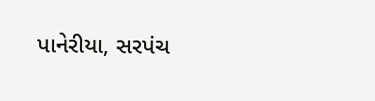પાનેરીયા, સરપંચ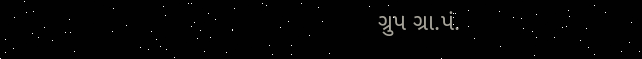ગ્રુપ ગ્રા.પં.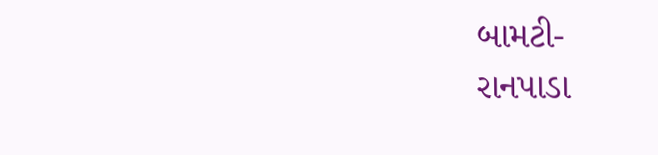બામટી-
રાનપાડા